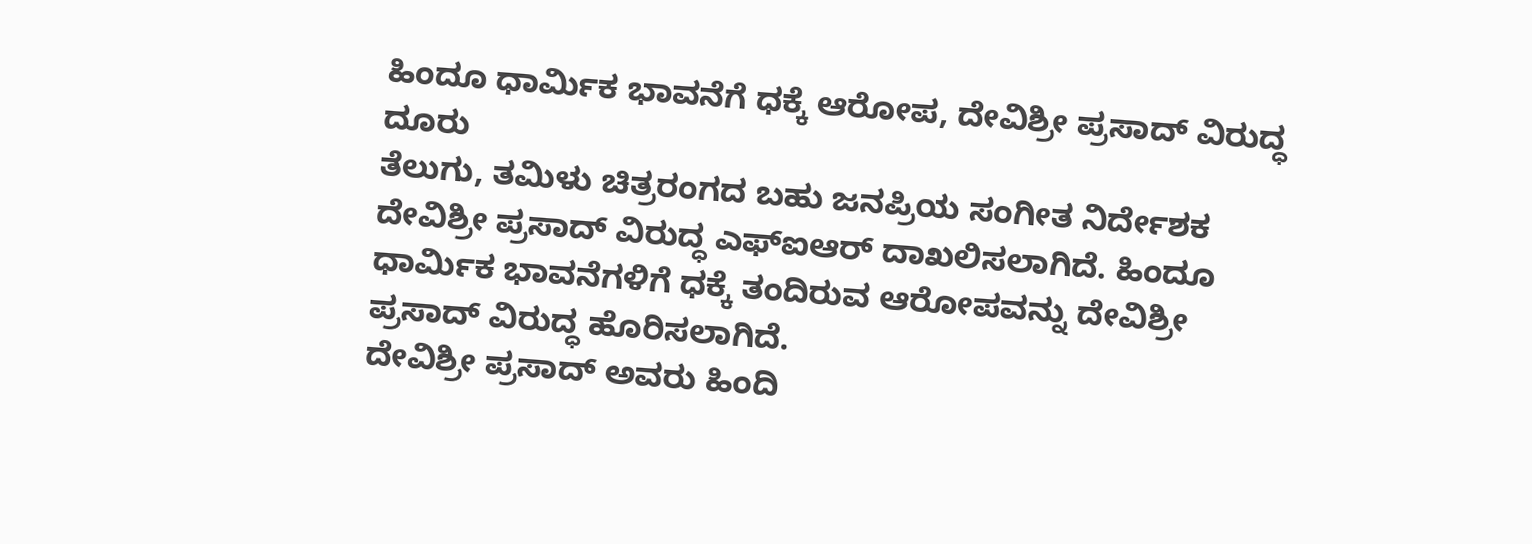ಹಿಂದೂ ಧಾರ್ಮಿಕ ಭಾವನೆಗೆ ಧಕ್ಕೆ ಆರೋಪ, ದೇವಿಶ್ರೀ ಪ್ರಸಾದ್ ವಿರುದ್ಧ ದೂರು
ತೆಲುಗು, ತಮಿಳು ಚಿತ್ರರಂಗದ ಬಹು ಜನಪ್ರಿಯ ಸಂಗೀತ ನಿರ್ದೇಶಕ ದೇವಿಶ್ರೀ ಪ್ರಸಾದ್ ವಿರುದ್ಧ ಎಫ್ಐಆರ್ ದಾಖಲಿಸಲಾಗಿದೆ. ಹಿಂದೂ ಧಾರ್ಮಿಕ ಭಾವನೆಗಳಿಗೆ ಧಕ್ಕೆ ತಂದಿರುವ ಆರೋಪವನ್ನು ದೇವಿಶ್ರೀ ಪ್ರಸಾದ್ ವಿರುದ್ಧ ಹೊರಿಸಲಾಗಿದೆ.
ದೇವಿಶ್ರೀ ಪ್ರಸಾದ್ ಅವರು ಹಿಂದಿ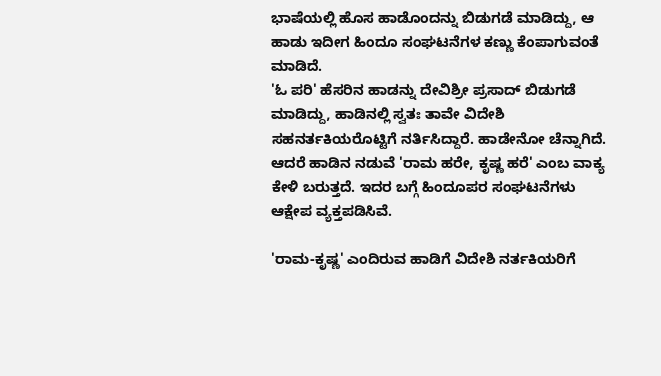ಭಾಷೆಯಲ್ಲಿ ಹೊಸ ಹಾಡೊಂದನ್ನು ಬಿಡುಗಡೆ ಮಾಡಿದ್ದು, ಆ ಹಾಡು ಇದೀಗ ಹಿಂದೂ ಸಂಘಟನೆಗಳ ಕಣ್ಣು ಕೆಂಪಾಗುವಂತೆ ಮಾಡಿದೆ.
'ಓ ಪರಿ' ಹೆಸರಿನ ಹಾಡನ್ನು ದೇವಿಶ್ರೀ ಪ್ರಸಾದ್ ಬಿಡುಗಡೆ ಮಾಡಿದ್ದು, ಹಾಡಿನಲ್ಲಿ ಸ್ವತಃ ತಾವೇ ವಿದೇಶಿ ಸಹನರ್ತಕಿಯರೊಟ್ಟಿಗೆ ನರ್ತಿಸಿದ್ದಾರೆ. ಹಾಡೇನೋ ಚೆನ್ನಾಗಿದೆ. ಆದರೆ ಹಾಡಿನ ನಡುವೆ 'ರಾಮ ಹರೇ, ಕೃಷ್ಣ ಹರೆ' ಎಂಬ ವಾಕ್ಯ ಕೇಳಿ ಬರುತ್ತದೆ. ಇದರ ಬಗ್ಗೆ ಹಿಂದೂಪರ ಸಂಘಟನೆಗಳು ಆಕ್ಷೇಪ ವ್ಯಕ್ತಪಡಿಸಿವೆ.

'ರಾಮ-ಕೃಷ್ಣ' ಎಂದಿರುವ ಹಾಡಿಗೆ ವಿದೇಶಿ ನರ್ತಕಿಯರಿಗೆ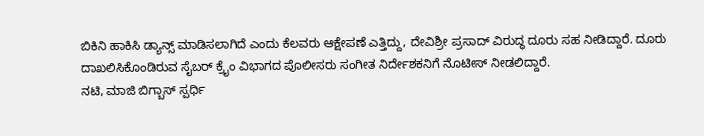ಬಿಕಿನಿ ಹಾಕಿಸಿ ಡ್ಯಾನ್ಸ್ ಮಾಡಿಸಲಾಗಿದೆ ಎಂದು ಕೆಲವರು ಆಕ್ಷೇಪಣೆ ಎತ್ತಿದ್ದು, ದೇವಿಶ್ರೀ ಪ್ರಸಾದ್ ವಿರುದ್ಧ ದೂರು ಸಹ ನೀಡಿದ್ದಾರೆ. ದೂರು ದಾಖಲಿಸಿಕೊಂಡಿರುವ ಸೈಬರ್ ಕ್ರೈಂ ವಿಭಾಗದ ಪೊಲೀಸರು ಸಂಗೀತ ನಿರ್ದೇಶಕನಿಗೆ ನೊಟೀಸ್ ನೀಡಲಿದ್ದಾರೆ.
ನಟಿ, ಮಾಜಿ ಬಿಗ್ಬಾಸ್ ಸ್ಪರ್ಧಿ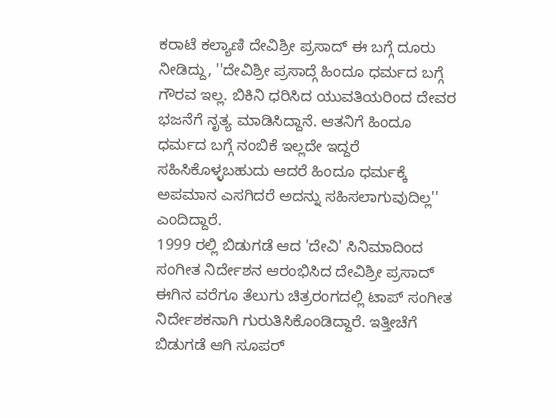ಕರಾಟೆ ಕಲ್ಯಾಣಿ ದೇವಿಶ್ರೀ ಪ್ರಸಾದ್ ಈ ಬಗ್ಗೆ ದೂರು ನೀಡಿದ್ದು, ''ದೇವಿಶ್ರೀ ಪ್ರಸಾದ್ಗೆ ಹಿಂದೂ ಧರ್ಮದ ಬಗ್ಗೆ ಗೌರವ ಇಲ್ಲ. ಬಿಕಿನಿ ಧರಿಸಿದ ಯುವತಿಯರಿಂದ ದೇವರ ಭಜನೆಗೆ ನೃತ್ಯ ಮಾಡಿಸಿದ್ದಾನೆ. ಆತನಿಗೆ ಹಿಂದೂ ಧರ್ಮದ ಬಗ್ಗೆ ನಂಬಿಕೆ ಇಲ್ಲದೇ ಇದ್ದರೆ ಸಹಿಸಿಕೊಳ್ಳಬಹುದು ಆದರೆ ಹಿಂದೂ ಧರ್ಮಕ್ಕೆ ಅಪಮಾನ ಎಸಗಿದರೆ ಅದನ್ನು ಸಹಿಸಲಾಗುವುದಿಲ್ಲ'' ಎಂದಿದ್ದಾರೆ.
1999 ರಲ್ಲಿ ಬಿಡುಗಡೆ ಆದ 'ದೇವಿ' ಸಿನಿಮಾದಿಂದ ಸಂಗೀತ ನಿರ್ದೇಶನ ಆರಂಭಿಸಿದ ದೇವಿಶ್ರೀ ಪ್ರಸಾದ್ ಈಗಿನ ವರೆಗೂ ತೆಲುಗು ಚಿತ್ರರಂಗದಲ್ಲಿ ಟಾಪ್ ಸಂಗೀತ ನಿರ್ದೇಶಕನಾಗಿ ಗುರುತಿಸಿಕೊಂಡಿದ್ದಾರೆ. ಇತ್ತೀಚೆಗೆ ಬಿಡುಗಡೆ ಆಗಿ ಸೂಪರ್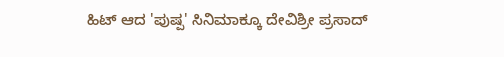ಹಿಟ್ ಆದ 'ಪುಷ್ಪ' ಸಿನಿಮಾಕ್ಕೂ ದೇವಿಶ್ರೀ ಪ್ರಸಾದ್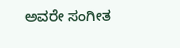ಅವರೇ ಸಂಗೀತ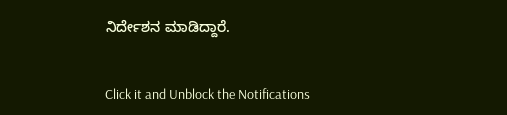ನಿರ್ದೇಶನ ಮಾಡಿದ್ದಾರೆ.


Click it and Unblock the Notifications